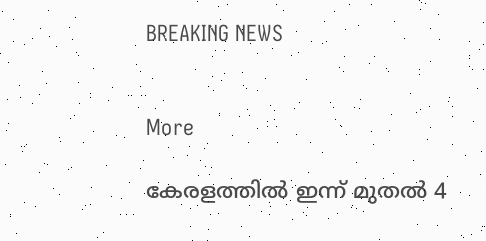BREAKING NEWS


More

കേരളത്തിൽ ഇന്ന് മുതൽ 4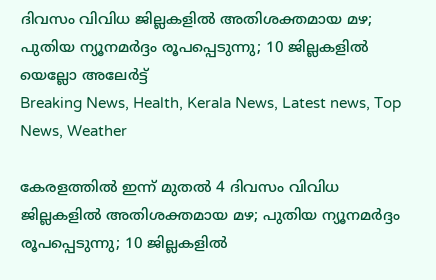ദിവസം വിവിധ ജില്ലകളിൽ അതിശക്തമായ മഴ; പുതിയ ന്യൂനമർദ്ദം രൂപപ്പെടുന്നു; 10 ജില്ലകളിൽ യെല്ലോ അലേർട്ട്
Breaking News, Health, Kerala News, Latest news, Top News, Weather

കേരളത്തിൽ ഇന്ന് മുതൽ 4 ദിവസം വിവിധ ജില്ലകളിൽ അതിശക്തമായ മഴ; പുതിയ ന്യൂനമർദ്ദം രൂപപ്പെടുന്നു; 10 ജില്ലകളിൽ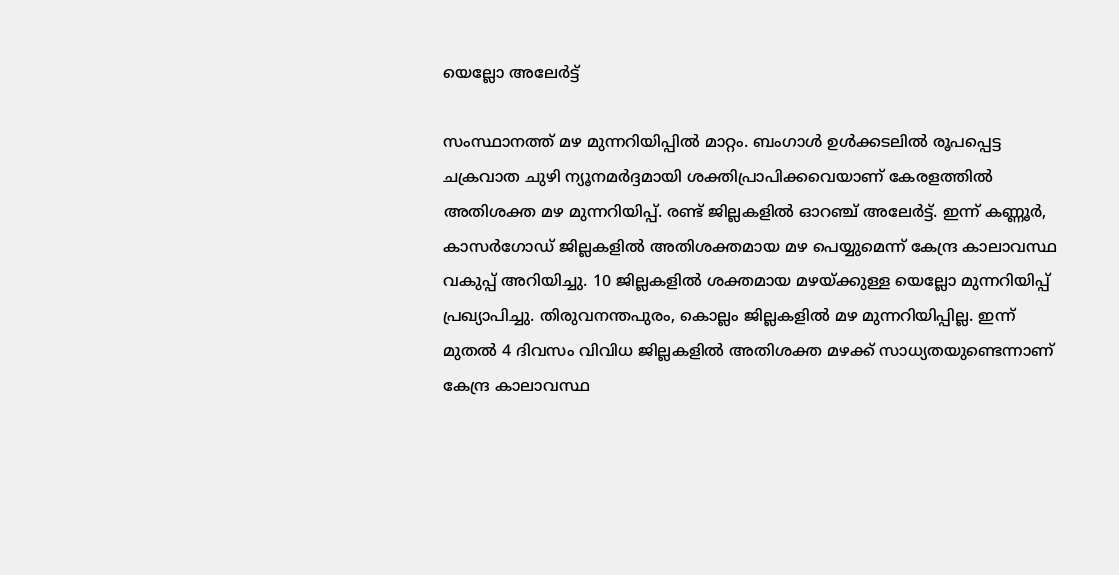യെല്ലോ അലേർട്ട്

സംസ്ഥാനത്ത് മഴ മുന്നറിയിപ്പിൽ മാറ്റം. ബംഗാൾ ഉൾക്കടലിൽ രൂപപ്പെട്ട ചക്രവാത ചുഴി ന്യൂനമർദ്ദമായി ശക്തിപ്രാപിക്കവെയാണ് കേരളത്തിൽ അതിശക്ത മഴ മുന്നറിയിപ്പ്. രണ്ട് ജില്ലകളിൽ ഓറഞ്ച് അലേർട്ട്. ഇന്ന് കണ്ണൂർ, കാസർഗോഡ് ജില്ലകളിൽ അതിശക്തമായ മഴ പെയ്യുമെന്ന് കേന്ദ്ര കാലാവസ്ഥ വകുപ്പ് അറിയിച്ചു. 10 ജില്ലകളിൽ ശക്തമായ മഴയ്ക്കുള്ള യെല്ലോ മുന്നറിയിപ്പ് പ്രഖ്യാപിച്ചു. തിരുവനന്തപുരം, കൊല്ലം ജില്ലകളിൽ മഴ മുന്നറിയിപ്പില്ല. ഇന്ന് മുതൽ 4 ദിവസം വിവിധ ജില്ലകളിൽ അതിശക്ത മഴക്ക് സാധ്യതയുണ്ടെന്നാണ് കേന്ദ്ര കാലാവസ്ഥ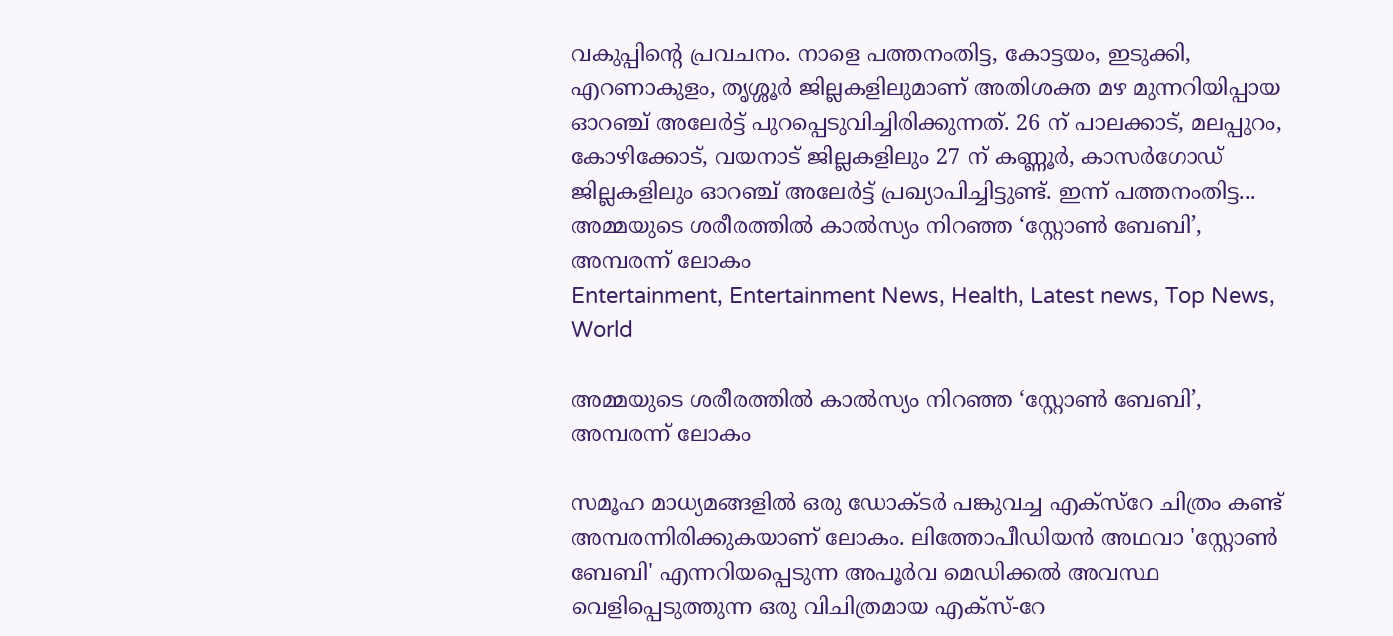വകുപ്പിന്‍റെ പ്രവചനം. നാളെ പത്തനംതിട്ട, കോട്ടയം, ഇടുക്കി, എറണാകുളം, തൃശ്ശൂർ ജില്ലകളിലുമാണ് അതിശക്ത മഴ മുന്നറിയിപ്പായ ഓറഞ്ച് അലേർട്ട് പുറപ്പെടുവിച്ചിരിക്കുന്നത്. 26 ന് പാലക്കാട്, മലപ്പുറം, കോഴിക്കോട്, വയനാട് ജില്ലകളിലും 27 ന് കണ്ണൂർ, കാസർഗോഡ് ജില്ലകളിലും ഓറഞ്ച് അലേർട്ട് പ്രഖ്യാപിച്ചിട്ടുണ്ട്. ഇന്ന് പത്തനംതിട്ട...
അമ്മയുടെ ശരീരത്തില്‍ കാൽസ്യം നിറഞ്ഞ ‘സ്റ്റോൺ ബേബി’, അമ്പരന്ന് ലോകം
Entertainment, Entertainment News, Health, Latest news, Top News, World

അമ്മയുടെ ശരീരത്തില്‍ കാൽസ്യം നിറഞ്ഞ ‘സ്റ്റോൺ ബേബി’, അമ്പരന്ന് ലോകം

സമൂഹ മാധ്യമങ്ങളില്‍ ഒരു ഡോക്ടര്‍ പങ്കുവച്ച എക്സ്റേ ചിത്രം കണ്ട് അമ്പരന്നിരിക്കുകയാണ് ലോകം. ലിത്തോപീഡിയൻ അഥവാ 'സ്റ്റോൺ ബേബി' എന്നറിയപ്പെടുന്ന അപൂർവ മെഡിക്കൽ അവസ്ഥ വെളിപ്പെടുത്തുന്ന ഒരു വിചിത്രമായ എക്സ്-റേ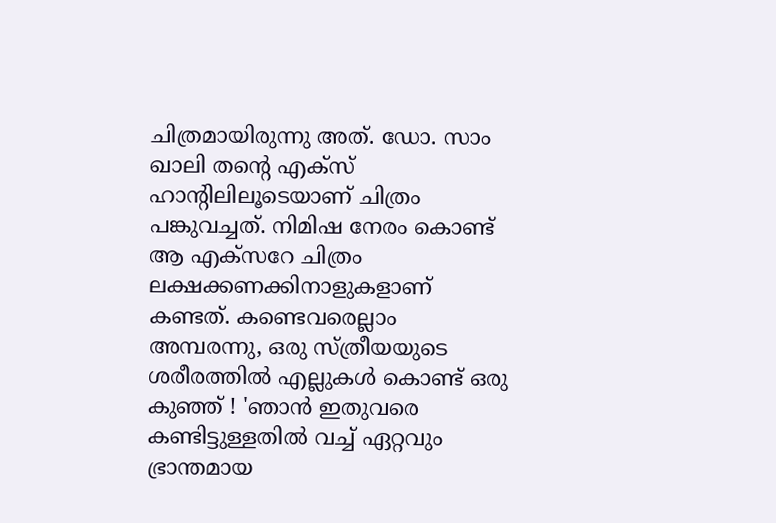ചിത്രമായിരുന്നു അത്. ഡോ. സാം ഖാലി തന്‍റെ എക്സ് ഹാന്‍റിലിലൂടെയാണ് ചിത്രം പങ്കുവച്ചത്. നിമിഷ നേരം കൊണ്ട് ആ എക്സറേ ചിത്രം ലക്ഷക്കണക്കിനാളുകളാണ് കണ്ടത്. കണ്ടെവരെല്ലാം അമ്പരന്നു, ഒരു സ്ത്രീയയുടെ ശരീരത്തില്‍ എല്ലുകൾ കൊണ്ട് ഒരു കുഞ്ഞ് ! 'ഞാൻ ഇതുവരെ കണ്ടിട്ടുള്ളതിൽ വച്ച് ഏറ്റവും ഭ്രാന്തമായ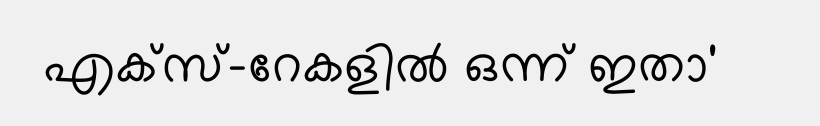എക്സ്-റേകളിൽ ഒന്ന് ഇതാ'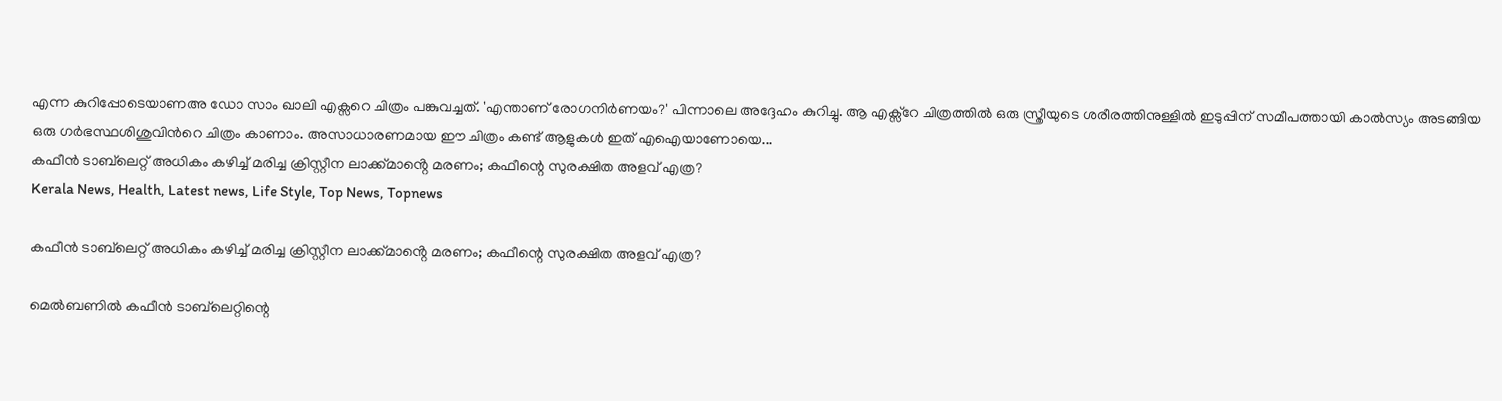എന്ന കുറിപ്പോടെയാണഅ ഡോ സാം ഖാലി എക്സറെ ചിത്രം പങ്കുവച്ചത്. 'എന്താണ് രോഗനിർണയം?' പിന്നാലെ അദ്ദേഹം കുറിച്ചു. ആ എക്സ്റേ ചിത്രത്തില്‍ ഒരു സ്ത്രീയുടെ ശരീരത്തിനുള്ളില്‍ ഇടുപ്പിന് സമീപത്തായി കാല്‍സ്യം അടങ്ങിയ ഒരു ഗര്‍ഭസ്ഥശിശുവിന്‍റെ ചിത്രം കാണാം. അസാധാരണമായ ഈ ചിത്രം കണ്ട് ആളുകൾ ഇത് എഐയാണോയെ...
കഫീൻ ടാബ്‌ലെറ്റ് അധികം കഴിച്ച് മരിച്ച ക്രിസ്റ്റീന ലാക്ക്മാൻ്റെ മരണം; കഫീന്റെ സുരക്ഷിത അളവ് എത്ര?
Kerala News, Health, Latest news, Life Style, Top News, Topnews

കഫീൻ ടാബ്‌ലെറ്റ് അധികം കഴിച്ച് മരിച്ച ക്രിസ്റ്റീന ലാക്ക്മാൻ്റെ മരണം; കഫീന്റെ സുരക്ഷിത അളവ് എത്ര?

മെൽബണിൽ കഫീൻ ടാബ്‌ലെറ്റിന്റെ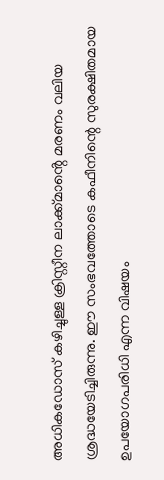അധികഡോസ് കഴിച്ചുള്ള ക്രിസ്റ്റീന ലാക്ക്മാൻ്റെ മരണം വലിയ ശ്രദ്ധയേടിച്ചിരുന്നു. ഈ സംഭവത്തോടെ കഫീനിന്റെ സുരക്ഷിതമായ ഉപയോഗപരിധി എന്ന വിഷയം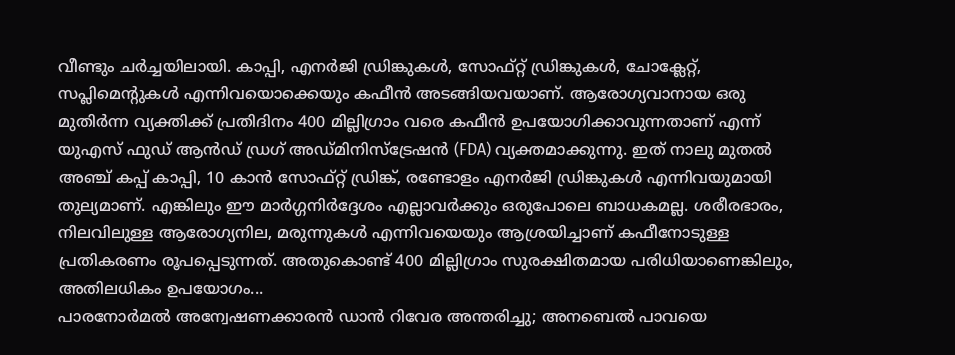വീണ്ടും ചർച്ചയിലായി. കാപ്പി, എനർജി ഡ്രിങ്കുകൾ, സോഫ്റ്റ് ഡ്രിങ്കുകൾ, ചോക്ലേറ്റ്, സപ്ലിമെന്റുകൾ എന്നിവയൊക്കെയും കഫീൻ അടങ്ങിയവയാണ്. ആരോഗ്യവാനായ ഒരു മുതിർന്ന വ്യക്തിക്ക് പ്രതിദിനം 400 മില്ലിഗ്രാം വരെ കഫീൻ ഉപയോഗിക്കാവുന്നതാണ് എന്ന് യുഎസ് ഫുഡ് ആൻഡ് ഡ്രഗ് അഡ്മിനിസ്ട്രേഷൻ (FDA) വ്യക്തമാക്കുന്നു. ഇത് നാലു മുതൽ അഞ്ച് കപ്പ് കാപ്പി, 10 കാൻ സോഫ്റ്റ് ഡ്രിങ്ക്, രണ്ടോളം എനർജി ഡ്രിങ്കുകൾ എന്നിവയുമായി തുല്യമാണ്. എങ്കിലും ഈ മാർഗ്ഗനിർദ്ദേശം എല്ലാവർക്കും ഒരുപോലെ ബാധകമല്ല. ശരീരഭാരം, നിലവിലുള്ള ആരോഗ്യനില, മരുന്നുകൾ എന്നിവയെയും ആശ്രയിച്ചാണ് കഫീനോടുള്ള പ്രതികരണം രൂപപ്പെടുന്നത്. അതുകൊണ്ട് 400 മില്ലിഗ്രാം സുരക്ഷിതമായ പരിധിയാണെങ്കിലും, അതിലധികം ഉപയോഗം...
പാരനോര്‍മല്‍ അന്വേഷണക്കാരന്‍ ഡാന്‍ റിവേര അന്തരിച്ചു; അനബെല്‍ പാവയെ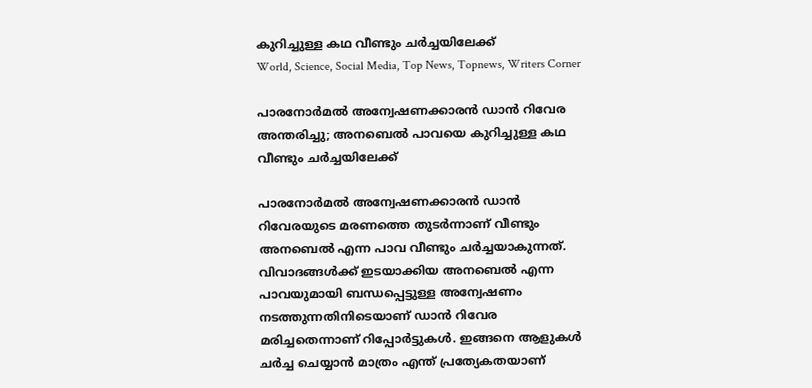കുറിച്ചുള്ള കഥ വീണ്ടും ചര്‍ച്ചയിലേക്ക്
World, Science, Social Media, Top News, Topnews, Writers Corner

പാരനോര്‍മല്‍ അന്വേഷണക്കാരന്‍ ഡാന്‍ റിവേര അന്തരിച്ചു; അനബെല്‍ പാവയെ കുറിച്ചുള്ള കഥ വീണ്ടും ചര്‍ച്ചയിലേക്ക്

പാരനോര്‍മല്‍ അന്വേഷണക്കാരന്‍ ഡാന്‍ റിവേരയുടെ മരണത്തെ തുടർന്നാണ് വീണ്ടും അനബെൽ എന്ന പാവ വീണ്ടും ചർച്ചയാകുന്നത്. വിവാദങ്ങൾക്ക് ഇടയാക്കിയ അനബെല്‍ എന്ന പാവയുമായി ബന്ധപ്പെട്ടുള്ള അന്വേഷണം നടത്തുന്നതിനിടെയാണ് ഡാന്‍ റിവേര മരിച്ചതെന്നാണ് റിപ്പോർട്ടുകൾ. ഇങ്ങനെ ആളുകൾ ചർച്ച ചെയ്യാൻ മാത്രം എന്ത് പ്രത്യേകതയാണ്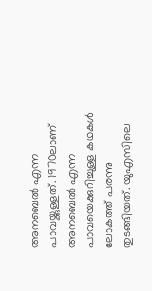അനബെൽ എന്ന പാവയ്ക്കുള്ളത്. 1970ലാണ് അനബെൽ എന്ന പാവയെക്കുറിച്ചുള്ള കഥകൾ ലോകത്ത് പരന്നു തുടങ്ങിയത്. യുഎസിലെ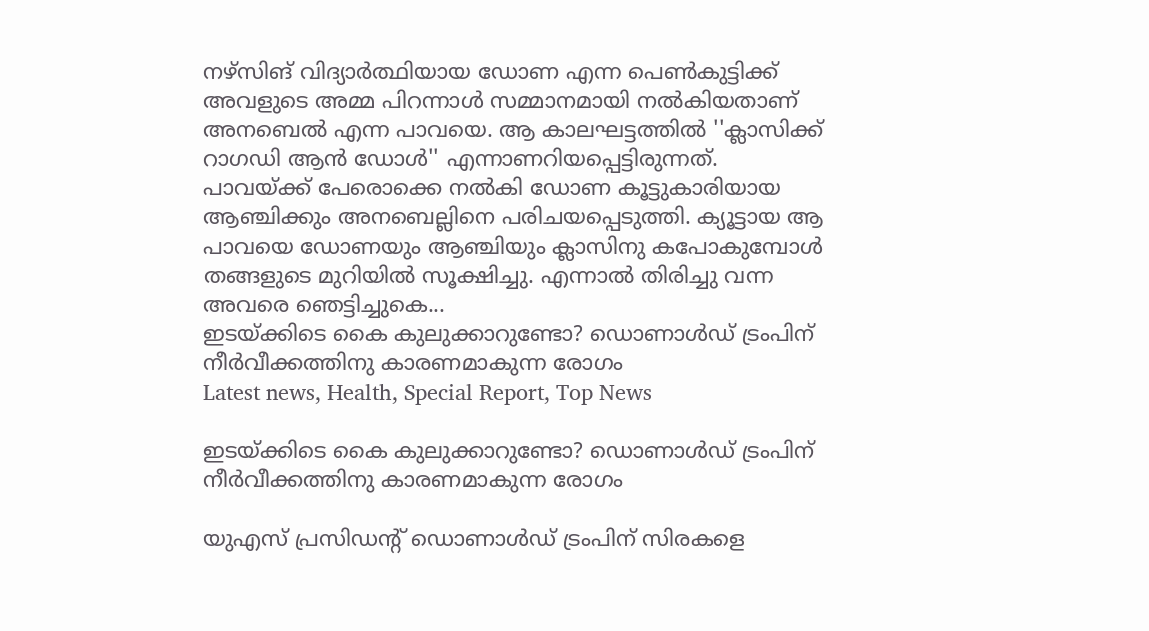നഴ്‌സിങ് വിദ്യാര്‍ത്ഥിയായ ഡോണ എന്ന പെണ്‍കുട്ടിക്ക് അവളുടെ അമ്മ പിറന്നാള്‍ സമ്മാനമായി നല്‍കിയതാണ് അനബെൽ എന്ന പാവയെ. ആ കാലഘട്ടത്തില്‍ ''ക്ലാസിക്ക് റാഗഡി ആന്‍ ഡോള്‍'' എന്നാണറിയപ്പെട്ടിരുന്നത്. പാവയ്ക്ക് പേരൊക്കെ നൽകി ഡോണ കൂട്ടുകാരിയായ ആഞ്ചിക്കും അനബെല്ലിനെ പരിചയപ്പെടുത്തി. ക്യൂട്ടായ ആ പാവയെ ഡോണയും ആഞ്ചിയും ക്ലാസിനു കപോകുമ്പോൾ തങ്ങളുടെ മുറിയിൽ സൂക്ഷിച്ചു. എന്നാൽ തിരിച്ചു വന്ന അവരെ ഞെട്ടിച്ചുകെ...
ഇടയ്ക്കിടെ കൈ കുലുക്കാറുണ്ടോ? ഡൊണാള്‍ഡ് ട്രംപിന് നീര്‍വീക്കത്തിനു കാരണമാകുന്ന രോഗം
Latest news, Health, Special Report, Top News

ഇടയ്ക്കിടെ കൈ കുലുക്കാറുണ്ടോ? ഡൊണാള്‍ഡ് ട്രംപിന് നീര്‍വീക്കത്തിനു കാരണമാകുന്ന രോഗം

യുഎസ് പ്രസിഡന്റ് ഡൊണാള്‍ഡ് ട്രംപിന് സിരകളെ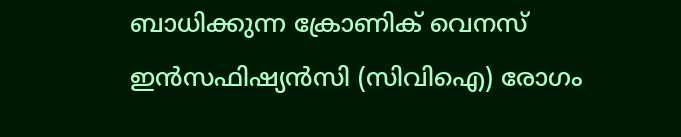ബാധിക്കുന്ന ക്രോണിക് വെനസ് ഇന്‍സഫിഷ്യന്‍സി (സിവിഐ) രോഗം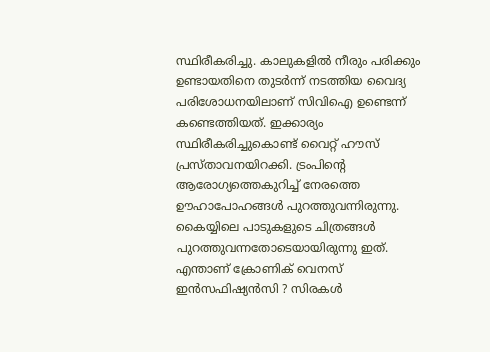സ്ഥിരീകരിച്ചു. കാലുകളില്‍ നീരും പരിക്കും ഉണ്ടായതിനെ തുടര്‍ന്ന് നടത്തിയ വൈദ്യ പരിശോധനയിലാണ് സിവിഐ ഉണ്ടെന്ന് കണ്ടെത്തിയത്. ഇക്കാര്യം സ്ഥിരീകരിച്ചുകൊണ്ട് വൈറ്റ് ഹൗസ് പ്രസ്താവനയിറക്കി. ട്രംപിന്റെ ആരോഗ്യത്തെകുറിച്ച് നേരത്തെ ഊഹാപോഹങ്ങള്‍ പുറത്തുവന്നിരുന്നു. കൈയ്യിലെ പാടുകളുടെ ചിത്രങ്ങള്‍ പുറത്തുവന്നതോടെയായിരുന്നു ഇത്. എന്താണ് ക്രോണിക് വെനസ് ഇന്‍സഫിഷ്യന്‍സി ? സിരകള്‍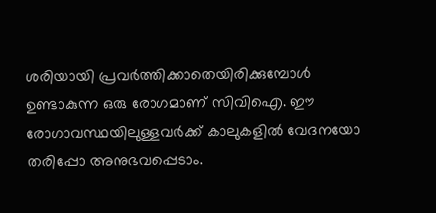ശരിയായി പ്രവര്‍ത്തിക്കാതെയിരിക്കുമ്പോള്‍ ഉണ്ടാകുന്ന ഒരു രോഗമാണ് സിവിഐ. ഈ രോഗാവസ്ഥയിലുള്ളവര്‍ക്ക് കാലുകളില്‍ വേദനയോ തരിപ്പോ അനുഭവപ്പെടാം.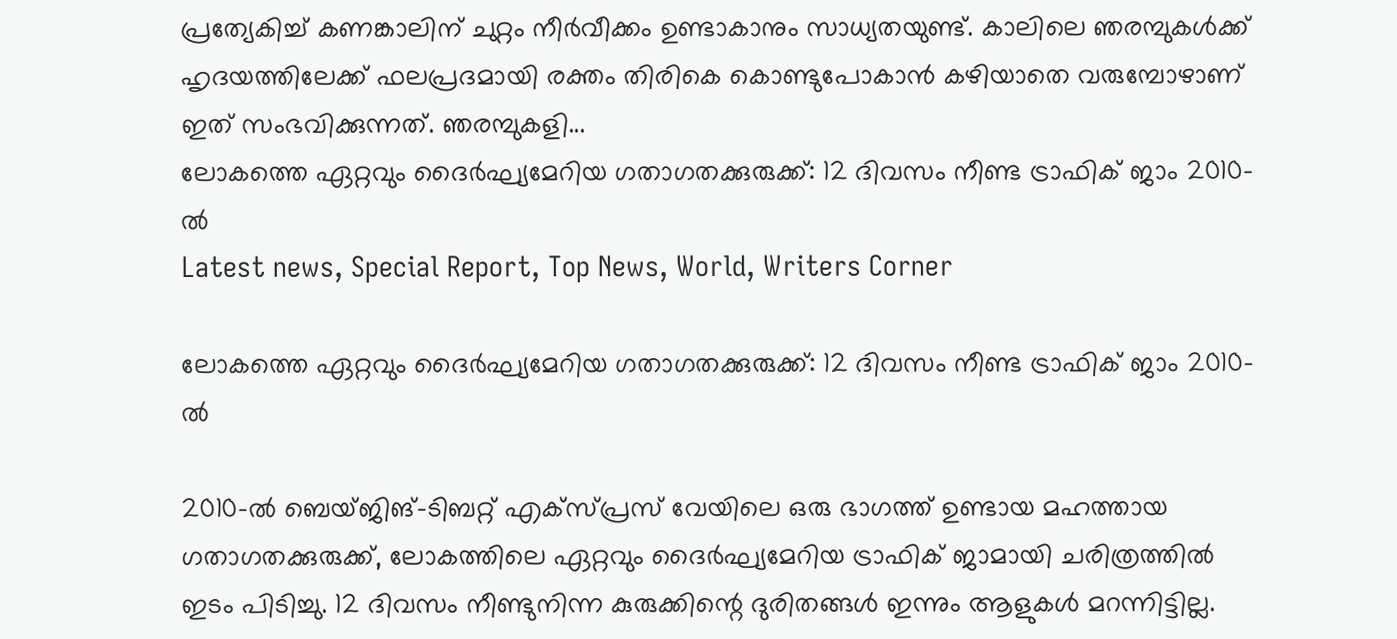പ്രത്യേകിച്ച് കണങ്കാലിന് ചുറ്റം നീര്‍വീക്കം ഉണ്ടാകാനും സാധ്യതയുണ്ട്. കാലിലെ ഞരമ്പുകള്‍ക്ക് ഹൃദയത്തിലേക്ക് ഫലപ്രദമായി രക്തം തിരികെ കൊണ്ടുപോകാന്‍ കഴിയാതെ വരുമ്പോഴാണ് ഇത് സംഭവിക്കുന്നത്. ഞരമ്പുകളി...
ലോകത്തെ ഏറ്റവും ദൈർഘ്യമേറിയ ഗതാഗതക്കുരുക്ക്: 12 ദിവസം നീണ്ട ട്രാഫിക് ജാം 2010-ൽ
Latest news, Special Report, Top News, World, Writers Corner

ലോകത്തെ ഏറ്റവും ദൈർഘ്യമേറിയ ഗതാഗതക്കുരുക്ക്: 12 ദിവസം നീണ്ട ട്രാഫിക് ജാം 2010-ൽ

2010-ൽ ബെയ്ജിങ്-ടിബറ്റ് എക്‌സ്പ്രസ് വേയിലെ ഒരു ഭാഗത്ത് ഉണ്ടായ മഹത്തായ ഗതാഗതക്കുരുക്ക്, ലോകത്തിലെ ഏറ്റവും ദൈർഘ്യമേറിയ ട്രാഫിക് ജാമായി ചരിത്രത്തിൽ ഇടം പിടിച്ചു. 12 ദിവസം നീണ്ടുനിന്ന കുരുക്കിന്റെ ദുരിതങ്ങൾ ഇന്നും ആളുകൾ മറന്നിട്ടില്ല.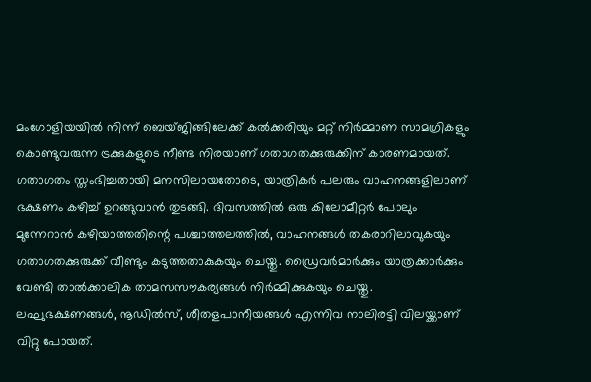മംഗോളിയയിൽ നിന്ന് ബെയ്ജിങ്ങിലേക്ക് കൽക്കരിയും മറ്റ് നിർമ്മാണ സാമഗ്രികളും കൊണ്ടുവരുന്ന ട്രക്കുകളുടെ നീണ്ട നിരയാണ് ഗതാഗതക്കുരുക്കിന് കാരണമായത്. ഗതാഗതം സ്തംഭിച്ചതായി മനസിലായതോടെ, യാത്രികർ പലരും വാഹനങ്ങളിലാണ് ഭക്ഷണം കഴിച്ച് ഉറങ്ങുവാൻ തുടങ്ങി. ദിവസത്തിൽ ഒരു കിലോമീറ്റർ പോലും മുന്നേറാൻ കഴിയാത്തതിന്റെ പശ്ചാത്തലത്തിൽ, വാഹനങ്ങൾ തകരാറിലാവുകയും ഗതാഗതക്കുരുക്ക് വീണ്ടും കടുത്തതാകുകയും ചെയ്തു. ഡ്രൈവർമാർക്കും യാത്രക്കാർക്കും വേണ്ടി താൽക്കാലിക താമസസൗകര്യങ്ങൾ നിർമ്മിക്കുകയും ചെയ്തു. ലഘുഭക്ഷണങ്ങൾ, നൂഡിൽസ്, ശീതളപാനീയങ്ങൾ എന്നിവ നാലിരട്ടി വിലയ്ക്കാണ് വിറ്റു പോയത്.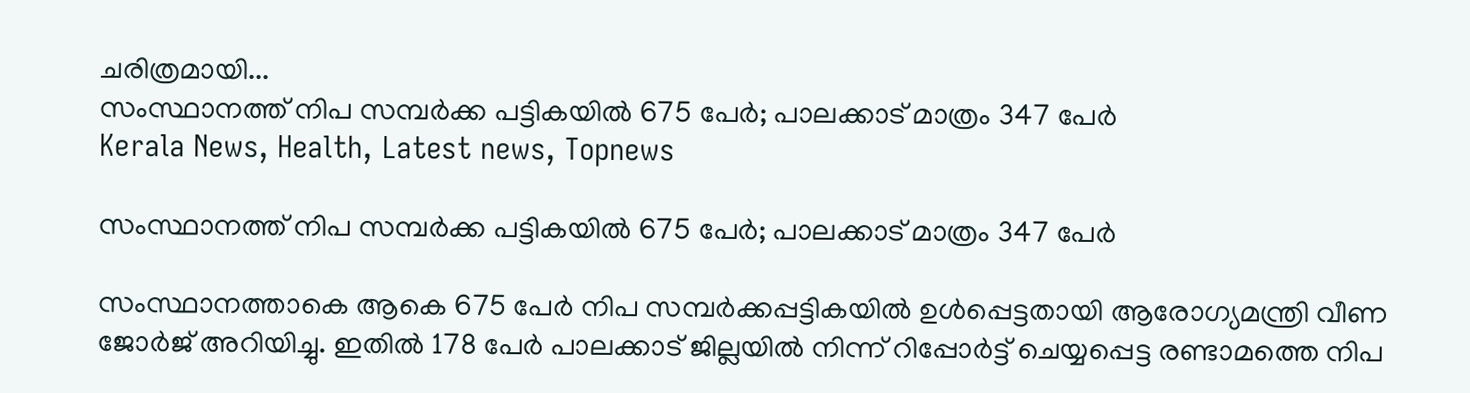ചരിത്രമായി...
സംസ്ഥാനത്ത് നിപ സമ്പർക്ക പട്ടികയിൽ 675 പേർ; പാലക്കാട് മാത്രം 347 പേർ
Kerala News, Health, Latest news, Topnews

സംസ്ഥാനത്ത് നിപ സമ്പർക്ക പട്ടികയിൽ 675 പേർ; പാലക്കാട് മാത്രം 347 പേർ

സംസ്ഥാനത്താകെ ആകെ 675 പേർ നിപ സമ്പർക്കപ്പട്ടികയിൽ ഉൾപ്പെട്ടതായി ആരോഗ്യമന്ത്രി വീണ ജോർജ് അറിയിച്ചു. ഇതിൽ 178 പേർ പാലക്കാട് ജില്ലയിൽ നിന്ന് റിപ്പോർട്ട് ചെയ്യപ്പെട്ട രണ്ടാമത്തെ നിപ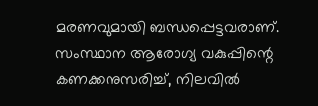മരണവുമായി ബന്ധപ്പെട്ടവരാണ്. സംസ്ഥാന ആരോഗ്യ വകുപ്പിന്റെ കണക്കനുസരിച്ച്, നിലവിൽ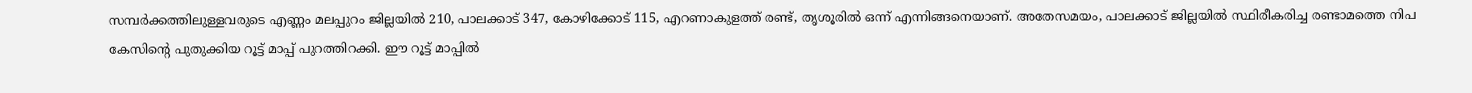സമ്പർക്കത്തിലുള്ളവരുടെ എണ്ണം മലപ്പുറം ജില്ലയിൽ 210, പാലക്കാട് 347, കോഴിക്കോട് 115, എറണാകുളത്ത് രണ്ട്, തൃശൂരിൽ ഒന്ന് എന്നിങ്ങനെയാണ്. അതേസമയം, പാലക്കാട് ജില്ലയിൽ സ്ഥിരീകരിച്ച രണ്ടാമത്തെ നിപ കേസിന്റെ പുതുക്കിയ റൂട്ട് മാപ്പ് പുറത്തിറക്കി. ഈ റൂട്ട് മാപ്പിൽ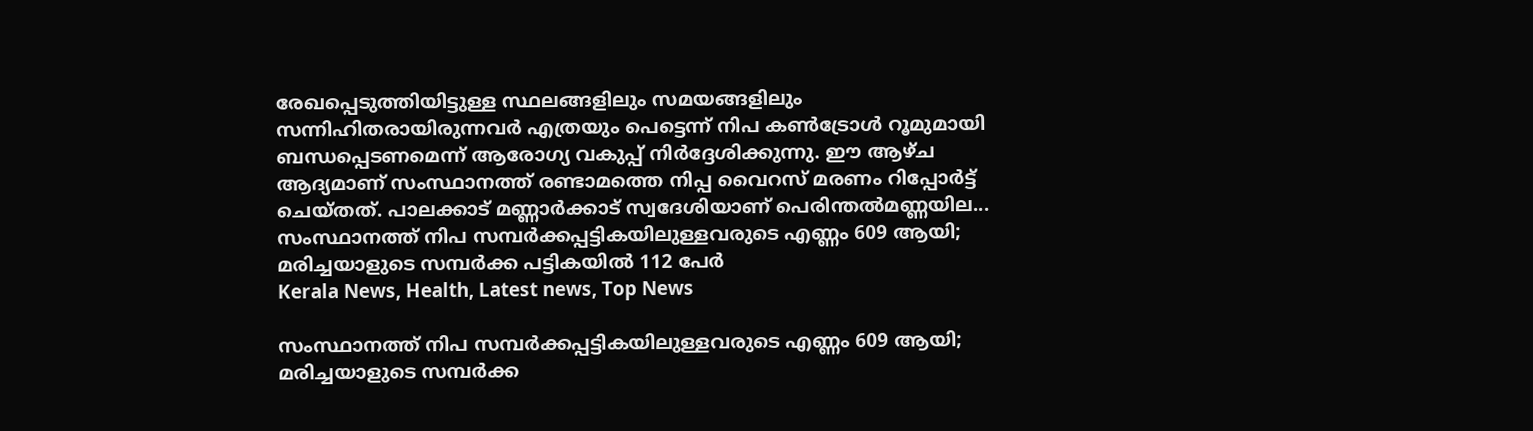രേഖപ്പെടുത്തിയിട്ടുള്ള സ്ഥലങ്ങളിലും സമയങ്ങളിലും സന്നിഹിതരായിരുന്നവർ എത്രയും പെട്ടെന്ന് നിപ കൺട്രോൾ റൂമുമായി ബന്ധപ്പെടണമെന്ന് ആരോഗ്യ വകുപ്പ് നിർദ്ദേശിക്കുന്നു. ഈ ആഴ്ച ആദ്യമാണ് സംസ്ഥാനത്ത് രണ്ടാമത്തെ നിപ്പ വൈറസ് മരണം റിപ്പോർട്ട് ചെയ്തത്. പാലക്കാട് മണ്ണാർക്കാട് സ്വദേശിയാണ് പെരിന്തൽമണ്ണയില...
സംസ്ഥാനത്ത് നിപ സമ്പർക്കപ്പട്ടികയിലുള്ളവരുടെ എണ്ണം 609 ആയി; മരിച്ചയാളുടെ സമ്പർക്ക പട്ടികയിൽ 112 പേർ
Kerala News, Health, Latest news, Top News

സംസ്ഥാനത്ത് നിപ സമ്പർക്കപ്പട്ടികയിലുള്ളവരുടെ എണ്ണം 609 ആയി; മരിച്ചയാളുടെ സമ്പർക്ക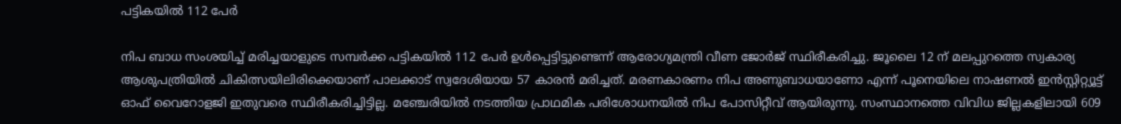പട്ടികയിൽ 112 പേർ

നിപ ബാധ സംശയിച്ച് മരിച്ചയാളുടെ സമ്പർക്ക പട്ടികയിൽ 112 പേർ ഉൾപ്പെട്ടിട്ടുണ്ടെന്ന് ആരോഗ്യമന്ത്രി വീണ ജോർജ് സ്ഥിരീകരിച്ചു. ജൂലൈ 12 ന് മലപ്പുറത്തെ സ്വകാര്യ ആശുപത്രിയിൽ ചികിത്സയിലിരിക്കെയാണ് പാലക്കാട് സ്വദേശിയായ 57 കാരൻ മരിച്ചത്. മരണകാരണം നിപ അണുബാധയാണോ എന്ന് പൂനെയിലെ നാഷണൽ ഇൻസ്റ്റിറ്റ്യൂട്ട് ഓഫ് വൈറോളജി ഇതുവരെ സ്ഥിരീകരിച്ചിട്ടില്ല. മഞ്ചേരിയിൽ നടത്തിയ പ്രാഥമിക പരിശോധനയിൽ നിപ പോസിറ്റീവ് ആയിരുന്നു. സംസ്ഥാനത്തെ വിവിധ ജില്ലകളിലായി 609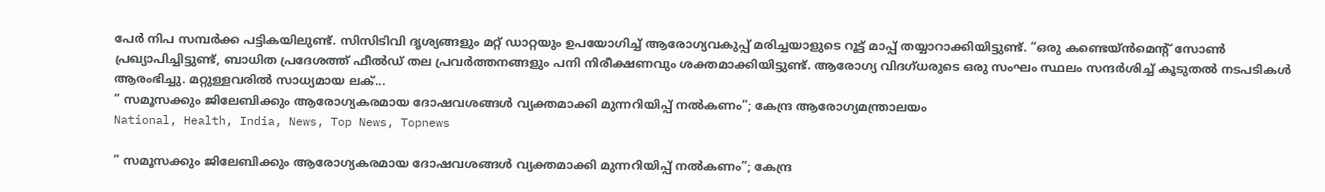പേർ നിപ സമ്പർക്ക പട്ടികയിലുണ്ട്. സിസിടിവി ദൃശ്യങ്ങളും മറ്റ് ഡാറ്റയും ഉപയോഗിച്ച് ആരോഗ്യവകുപ്പ് മരിച്ചയാളുടെ റൂട്ട് മാപ്പ് തയ്യാറാക്കിയിട്ടുണ്ട്. “ഒരു കണ്ടെയ്ൻമെന്റ് സോൺ പ്രഖ്യാപിച്ചിട്ടുണ്ട്, ബാധിത പ്രദേശത്ത് ഫീൽഡ് തല പ്രവർത്തനങ്ങളും പനി നിരീക്ഷണവും ശക്തമാക്കിയിട്ടുണ്ട്. ആരോഗ്യ വിദഗ്ധരുടെ ഒരു സംഘം സ്ഥലം സന്ദർശിച്ച് കൂടുതൽ നടപടികൾ ആരംഭിച്ചു. മറ്റുള്ളവരിൽ സാധ്യമായ ലക്...
” സമൂസക്കും ജിലേബിക്കും ആരോഗ്യകരമായ ദോഷവശങ്ങള്‍ വ്യക്തമാക്കി മുന്നറിയിപ്പ് നൽകണം”; കേന്ദ്ര ആരോഗ്യമന്ത്രാലയം
National, Health, India, News, Top News, Topnews

” സമൂസക്കും ജിലേബിക്കും ആരോഗ്യകരമായ ദോഷവശങ്ങള്‍ വ്യക്തമാക്കി മുന്നറിയിപ്പ് നൽകണം”; കേന്ദ്ര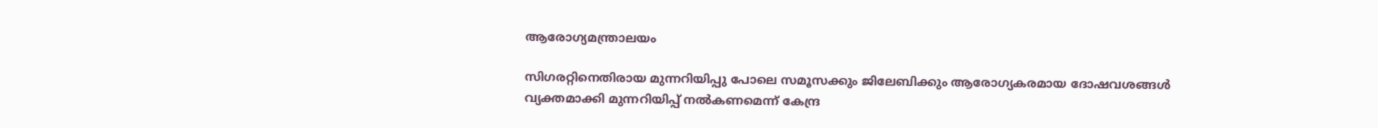ആരോഗ്യമന്ത്രാലയം

സിഗരറ്റിനെതിരായ മുന്നറിയിപ്പു പോലെ സമൂസക്കും ജിലേബിക്കും ആരോഗ്യകരമായ ദോഷവശങ്ങള്‍ വ്യക്തമാക്കി മുന്നറിയിപ്പ് നൽകണമെന്ന് കേന്ദ്ര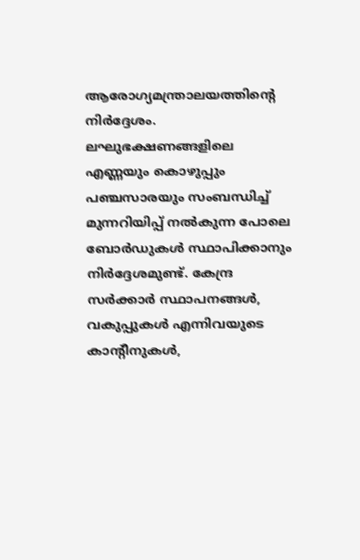ആരോഗ്യമന്ത്രാലയത്തിന്റെ നിർദ്ദേശം. ലഘുഭക്ഷണങ്ങളിലെ എണ്ണയും കൊഴുപ്പും പഞ്ചസാരയും സംബന്ധിച്ച് മുന്നറിയിപ്പ് നല്‍കുന്ന പോലെ ബോര്‍ഡുകള്‍ സ്ഥാപിക്കാനും നിര്‍ദ്ദേശമുണ്ട്. കേന്ദ്ര സര്‍ക്കാര്‍ സ്ഥാപനങ്ങള്‍, വകുപ്പുകള്‍ എന്നിവയുടെ കാന്റീനുകള്‍,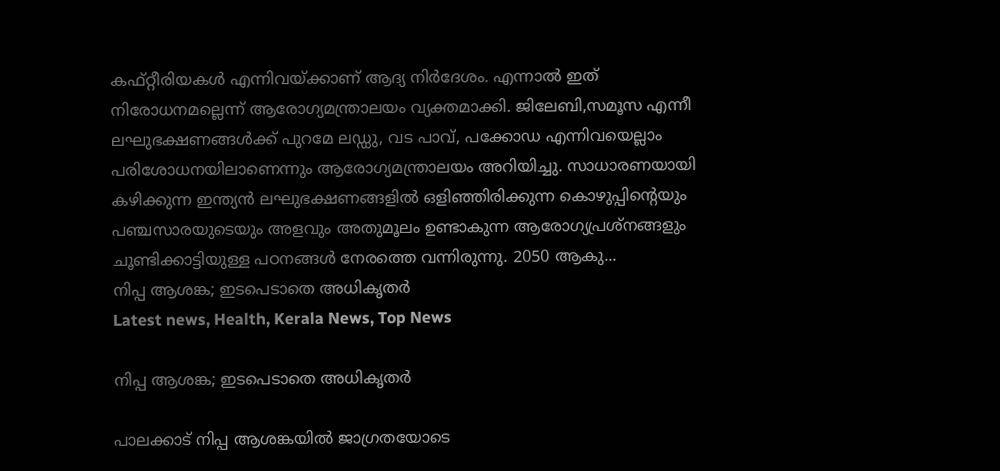കഫ്റ്റീരിയകള്‍ എന്നിവയ്ക്കാണ് ആദ്യ നിര്‍ദേശം. എന്നാല്‍ ഇത് നിരോധനമല്ലെന്ന് ആരോഗ്യമന്ത്രാലയം വ്യക്തമാക്കി. ജിലേബി,സമൂസ എന്നീ ലഘുഭക്ഷണങ്ങള്‍ക്ക് പുറമേ ലഡ്ഡു, വട പാവ്, പക്കോഡ എന്നിവയെല്ലാം പരിശോധനയിലാണെന്നും ആരോഗ്യമന്ത്രാലയം അറിയിച്ചു. സാധാരണയായി കഴിക്കുന്ന ഇന്ത്യൻ ലഘുഭക്ഷണങ്ങളിൽ ഒളിഞ്ഞിരിക്കുന്ന കൊഴുപ്പിന്റെയും പഞ്ചസാരയുടെയും അളവും അതുമൂലം ഉണ്ടാകുന്ന ആരോഗ്യപ്രശ്നങ്ങളും ചൂണ്ടിക്കാട്ടിയുള്ള പഠനങ്ങൾ നേരത്തെ വന്നിരുന്നു. 2050 ആകു...
നിപ്പ ആശങ്ക; ഇടപെടാതെ അധികൃതര്‍
Latest news, Health, Kerala News, Top News

നിപ്പ ആശങ്ക; ഇടപെടാതെ അധികൃതര്‍

പാലക്കാട് നിപ്പ ആശങ്കയിൽ ജാഗ്രതയോടെ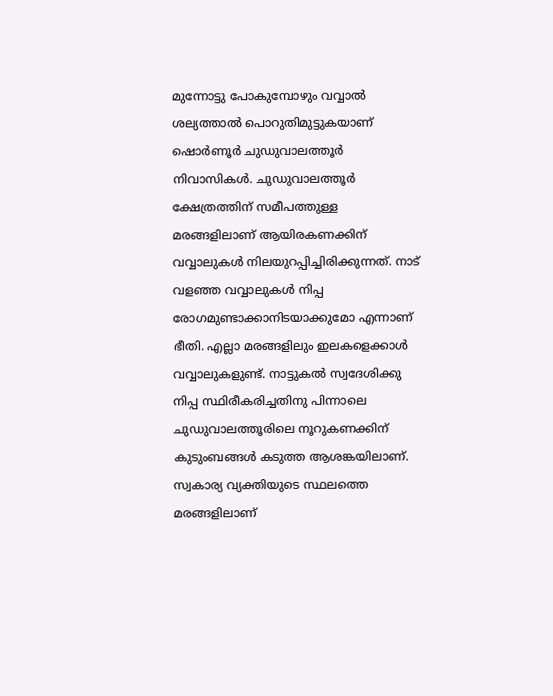മുന്നോട്ടു പോകുമ്പോഴും വവ്വാൽ ശല്യത്താൽ പൊറുതിമുട്ടുകയാണ് ഷൊർണൂർ ചുഡുവാലത്തൂർ നിവാസികൾ. ചുഡുവാലത്തൂർ ക്ഷേത്രത്തിന് സമീപത്തുള്ള മരങ്ങളിലാണ് ആയിരകണക്കിന് വവ്വാലുകൾ നിലയുറപ്പിച്ചിരിക്കുന്നത്. നാട് വളഞ്ഞ വവ്വാലുകൾ നിപ്പ രോഗമുണ്ടാക്കാനിടയാക്കുമോ എന്നാണ് ഭീതി. എല്ലാ മരങ്ങളിലും ഇലകളെക്കാൾ വവ്വാലുകളുണ്ട്. നാട്ടുകൽ സ്വദേശിക്കു നിപ്പ സ്ഥിരീകരിച്ചതിനു പിന്നാലെ ചുഡുവാലത്തൂരിലെ നൂറുകണക്കിന് കുടുംബങ്ങൾ കടുത്ത ആശങ്കയിലാണ്. സ്വകാര്യ വ്യക്തിയുടെ സ്ഥലത്തെ മരങ്ങളിലാണ്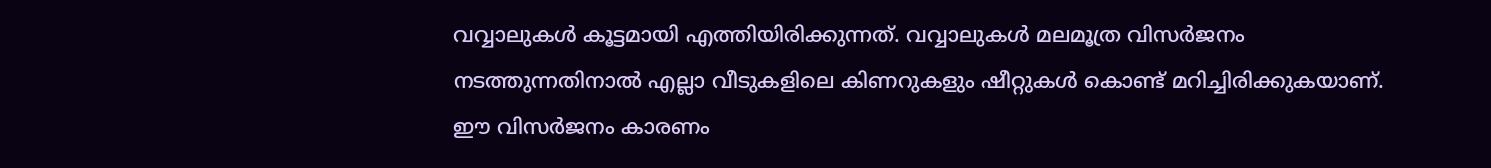വവ്വാലുകൾ കൂട്ടമായി എത്തിയിരിക്കുന്നത്. വവ്വാലുകൾ മലമൂത്ര വിസർജനം നടത്തുന്നതിനാൽ എല്ലാ വീടുകളിലെ കിണറുകളും ഷീറ്റുകൾ കൊണ്ട് മറിച്ചിരിക്കുകയാണ്. ഈ വിസർജനം കാരണം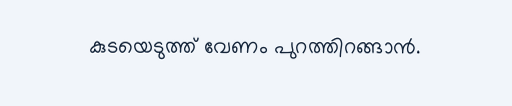കുടയെടുത്ത് വേണം പുറത്തിറങ്ങാൻ.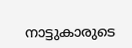നാട്ടുകാരുടെ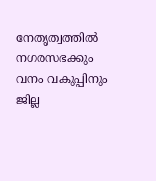നേതൃത്വത്തിൽ നഗരസഭക്കും വനം വകുപ്പിനും ജില്ല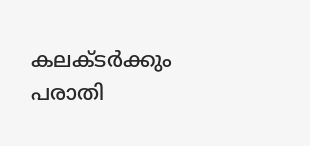കലക്ടർക്കും പരാതി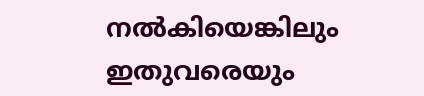നൽകിയെങ്കിലും ഇതുവരെയും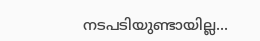നടപടിയുണ്ടായില്ല...